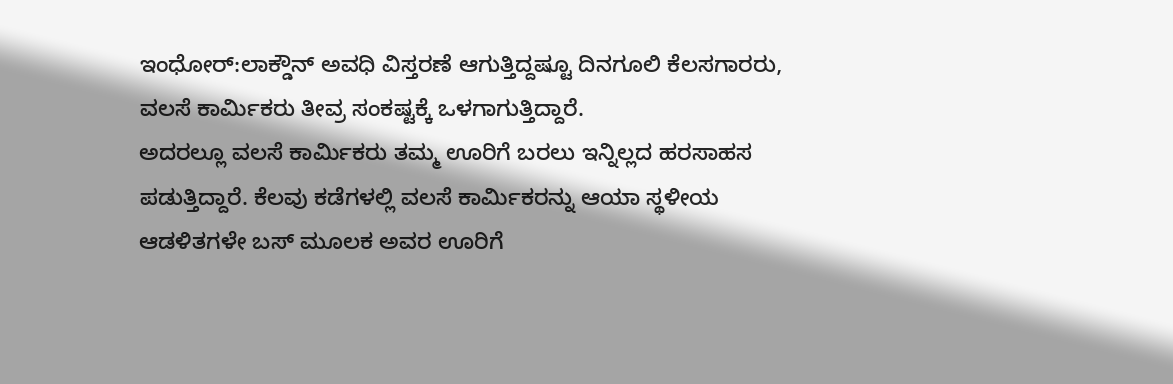ಇಂಧೋರ್:ಲಾಕ್ಡೌನ್ ಅವಧಿ ವಿಸ್ತರಣೆ ಆಗುತ್ತಿದ್ದಷ್ಟೂ ದಿನಗೂಲಿ ಕೆಲಸಗಾರರು, ವಲಸೆ ಕಾರ್ಮಿಕರು ತೀವ್ರ ಸಂಕಷ್ಟಕ್ಕೆ ಒಳಗಾಗುತ್ತಿದ್ದಾರೆ.
ಅದರಲ್ಲೂ ವಲಸೆ ಕಾರ್ಮಿಕರು ತಮ್ಮ ಊರಿಗೆ ಬರಲು ಇನ್ನಿಲ್ಲದ ಹರಸಾಹಸ ಪಡುತ್ತಿದ್ದಾರೆ. ಕೆಲವು ಕಡೆಗಳಲ್ಲಿ ವಲಸೆ ಕಾರ್ಮಿಕರನ್ನು ಆಯಾ ಸ್ಥಳೀಯ ಆಡಳಿತಗಳೇ ಬಸ್ ಮೂಲಕ ಅವರ ಊರಿಗೆ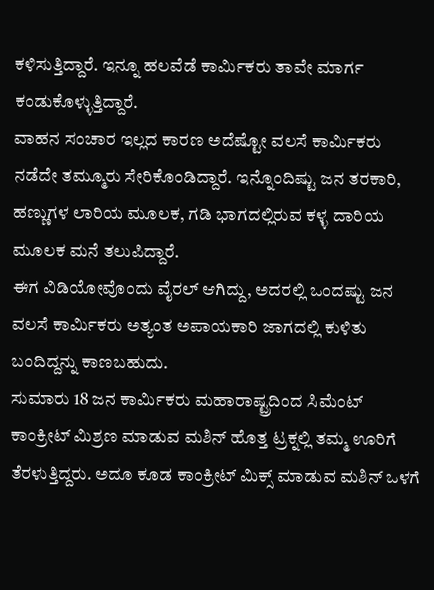ಕಳಿಸುತ್ತಿದ್ದಾರೆ. ಇನ್ನೂ ಹಲವೆಡೆ ಕಾರ್ಮಿಕರು ತಾವೇ ಮಾರ್ಗ ಕಂಡುಕೊಳ್ಳುತ್ತಿದ್ದಾರೆ.
ವಾಹನ ಸಂಚಾರ ಇಲ್ಲದ ಕಾರಣ ಅದೆಷ್ಟೋ ವಲಸೆ ಕಾರ್ಮಿಕರು ನಡೆದೇ ತಮ್ಮೂರು ಸೇರಿಕೊಂಡಿದ್ದಾರೆ. ಇನ್ನೊಂದಿಷ್ಟು ಜನ ತರಕಾರಿ, ಹಣ್ಣುಗಳ ಲಾರಿಯ ಮೂಲಕ, ಗಡಿ ಭಾಗದಲ್ಲಿರುವ ಕಳ್ಳ ದಾರಿಯ ಮೂಲಕ ಮನೆ ತಲುಪಿದ್ದಾರೆ.
ಈಗ ವಿಡಿಯೋವೊಂದು ವೈರಲ್ ಆಗಿದ್ದು, ಅದರಲ್ಲಿ ಒಂದಷ್ಟು ಜನ ವಲಸೆ ಕಾರ್ಮಿಕರು ಅತ್ಯಂತ ಅಪಾಯಕಾರಿ ಜಾಗದಲ್ಲಿ ಕುಳಿತು ಬಂದಿದ್ದನ್ನು ಕಾಣಬಹುದು.
ಸುಮಾರು 18 ಜನ ಕಾರ್ಮಿಕರು ಮಹಾರಾಷ್ಟ್ರದಿಂದ ಸಿಮೆಂಟ್ ಕಾಂಕ್ರೀಟ್ ಮಿಶ್ರಣ ಮಾಡುವ ಮಶಿನ್ ಹೊತ್ತ ಟ್ರಕ್ನಲ್ಲಿ ತಮ್ಮ ಊರಿಗೆ ತೆರಳುತ್ತಿದ್ದರು. ಅದೂ ಕೂಡ ಕಾಂಕ್ರೀಟ್ ಮಿಕ್ಸ್ ಮಾಡುವ ಮಶಿನ್ ಒಳಗೆ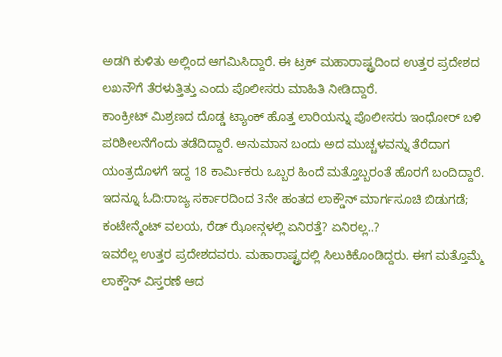ಅಡಗಿ ಕುಳಿತು ಅಲ್ಲಿಂದ ಆಗಮಿಸಿದ್ದಾರೆ. ಈ ಟ್ರಕ್ ಮಹಾರಾಷ್ಟ್ರದಿಂದ ಉತ್ತರ ಪ್ರದೇಶದ ಲಖನೌಗೆ ತೆರಳುತ್ತಿತ್ತು ಎಂದು ಪೊಲೀಸರು ಮಾಹಿತಿ ನೀಡಿದ್ದಾರೆ.
ಕಾಂಕ್ರೀಟ್ ಮಿಶ್ರಣದ ದೊಡ್ಡ ಟ್ಯಾಂಕ್ ಹೊತ್ತ ಲಾರಿಯನ್ನು ಪೊಲೀಸರು ಇಂಧೋರ್ ಬಳಿ ಪರಿಶೀಲನೆಗೆಂದು ತಡೆದಿದ್ದಾರೆ. ಅನುಮಾನ ಬಂದು ಅದ ಮುಚ್ಚಳವನ್ನು ತೆರೆದಾಗ ಯಂತ್ರದೊಳಗೆ ಇದ್ದ 18 ಕಾರ್ಮಿಕರು ಒಬ್ಬರ ಹಿಂದೆ ಮತ್ತೊಬ್ಬರಂತೆ ಹೊರಗೆ ಬಂದಿದ್ದಾರೆ.
ಇದನ್ನೂ ಓದಿ:ರಾಜ್ಯ ಸರ್ಕಾರದಿಂದ 3ನೇ ಹಂತದ ಲಾಕ್ಡೌನ್ ಮಾರ್ಗಸೂಚಿ ಬಿಡುಗಡೆ; ಕಂಟೇನ್ಮೆಂಟ್ ವಲಯ, ರೆಡ್ ಝೋನ್ಗಳಲ್ಲಿ ಏನಿರತ್ತೆ? ಏನಿರಲ್ಲ..?
ಇವರೆಲ್ಲ ಉತ್ತರ ಪ್ರದೇಶದವರು. ಮಹಾರಾಷ್ಟ್ರದಲ್ಲಿ ಸಿಲುಕಿಕೊಂಡಿದ್ದರು. ಈಗ ಮತ್ತೊಮ್ಮೆ ಲಾಕ್ಡೌನ್ ವಿಸ್ತರಣೆ ಆದ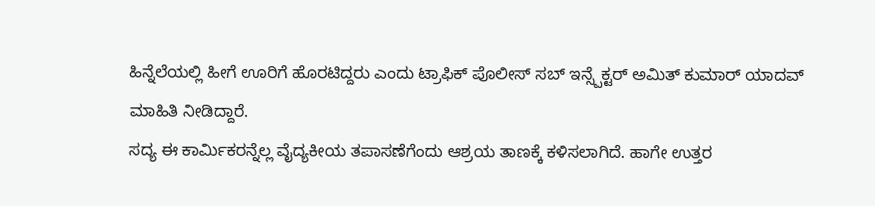ಹಿನ್ನೆಲೆಯಲ್ಲಿ ಹೀಗೆ ಊರಿಗೆ ಹೊರಟಿದ್ದರು ಎಂದು ಟ್ರಾಫಿಕ್ ಪೊಲೀಸ್ ಸಬ್ ಇನ್ಸ್ಪೆಕ್ಟರ್ ಅಮಿತ್ ಕುಮಾರ್ ಯಾದವ್ ಮಾಹಿತಿ ನೀಡಿದ್ದಾರೆ.
ಸದ್ಯ ಈ ಕಾರ್ಮಿಕರನ್ನೆಲ್ಲ ವೈದ್ಯಕೀಯ ತಪಾಸಣೆಗೆಂದು ಆಶ್ರಯ ತಾಣಕ್ಕೆ ಕಳಿಸಲಾಗಿದೆ. ಹಾಗೇ ಉತ್ತರ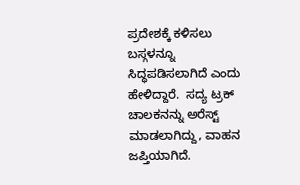ಪ್ರದೇಶಕ್ಕೆ ಕಳಿಸಲು ಬಸ್ಗಳನ್ನೂ ಸಿದ್ಧಪಡಿಸಲಾಗಿದೆ ಎಂದು ಹೇಳಿದ್ದಾರೆ.  ಸದ್ಯ ಟ್ರಕ್ ಚಾಲಕನನ್ನು ಅರೆಸ್ಟ್ ಮಾಡಲಾಗಿದ್ದು, ವಾಹನ ಜಪ್ತಿಯಾಗಿದೆ.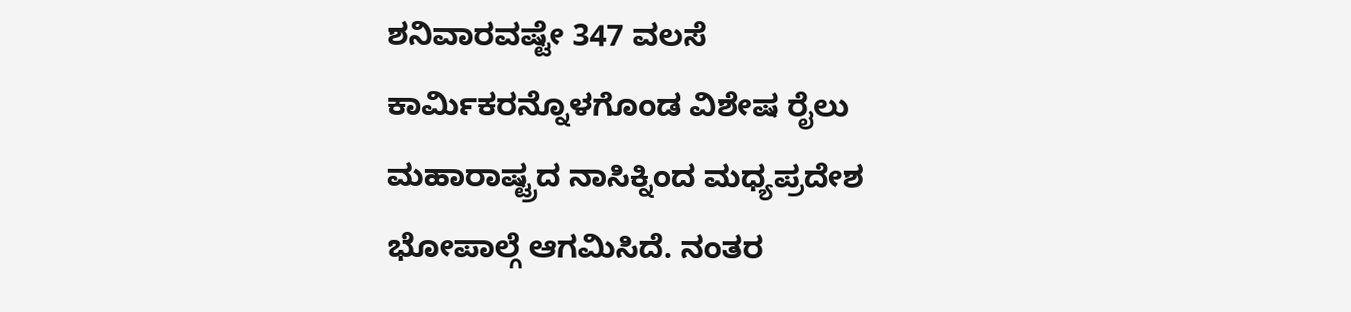ಶನಿವಾರವಷ್ಟೇ 347 ವಲಸೆ ಕಾರ್ಮಿಕರನ್ನೊಳಗೊಂಡ ವಿಶೇಷ ರೈಲು ಮಹಾರಾಷ್ಟ್ರದ ನಾಸಿಕ್ನಿಂದ ಮಧ್ಯಪ್ರದೇಶ ಭೋಪಾಲ್ಗೆ ಆಗಮಿಸಿದೆ. ನಂತರ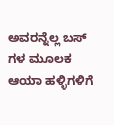ಅವರನ್ನೆಲ್ಲ ಬಸ್ ಗಳ ಮೂಲಕ ಆಯಾ ಹಳ್ಳಿಗಳಿಗೆ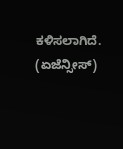ಕಳಿಸಲಾಗಿದೆ. (ಏಜೆನ್ಸೀಸ್)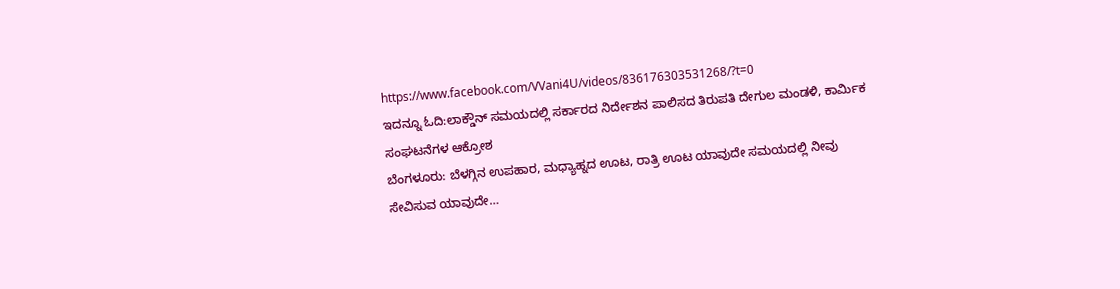https://www.facebook.com/VVani4U/videos/836176303531268/?t=0
ಇದನ್ನೂ ಓದಿ:ಲಾಕ್ಡೌನ್ ಸಮಯದಲ್ಲಿ ಸರ್ಕಾರದ ನಿರ್ದೇಶನ ಪಾಲಿಸದ ತಿರುಪತಿ ದೇಗುಲ ಮಂಡಳಿ, ಕಾರ್ಮಿಕ ಸಂಘಟನೆಗಳ ಆಕ್ರೋಶ
ಬೆಂಗಳೂರು: ಬೆಳಗ್ಗಿನ ಉಪಹಾರ, ಮಧ್ಯಾಹ್ನದ ಊಟ, ರಾತ್ರಿ ಊಟ ಯಾವುದೇ ಸಮಯದಲ್ಲಿ ನೀವು ಸೇವಿಸುವ ಯಾವುದೇ…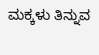ಮಕ್ಕಳು ತಿನ್ನುವ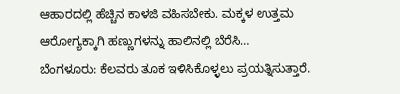ಆಹಾರದಲ್ಲಿ ಹೆಚ್ಚಿನ ಕಾಳಜಿ ವಹಿಸಬೇಕು. ಮಕ್ಕಳ ಉತ್ತಮ ಆರೋಗ್ಯಕ್ಕಾಗಿ ಹಣ್ಣುಗಳನ್ನು ಹಾಲಿನಲ್ಲಿ ಬೆರೆಸಿ…
ಬೆಂಗಳೂರು: ಕೆಲವರು ತೂಕ ಇಳಿಸಿಕೊಳ್ಳಲು ಪ್ರಯತ್ನಿಸುತ್ತಾರೆ.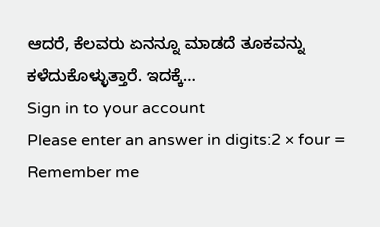ಆದರೆ, ಕೆಲವರು ಏನನ್ನೂ ಮಾಡದೆ ತೂಕವನ್ನು ಕಳೆದುಕೊಳ್ಳುತ್ತಾರೆ. ಇದಕ್ಕೆ…
Sign in to your account
Please enter an answer in digits:2 × four =
Remember me